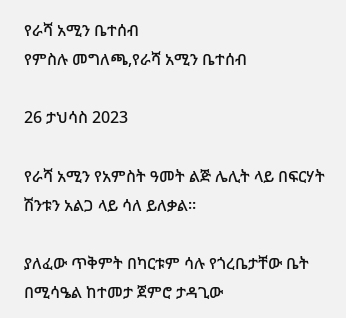የራሻ አሚን ቤተሰብ
የምስሉ መግለጫ,የራሻ አሚን ቤተሰብ

26 ታህሳስ 2023

የራሻ አሚን የአምስት ዓመት ልጅ ሌሊት ላይ በፍርሃት ሽንቱን አልጋ ላይ ሳለ ይለቃል።

ያለፈው ጥቅምት በካርቱም ሳሉ የጎረቤታቸው ቤት በሚሳዔል ከተመታ ጀምሮ ታዳጊው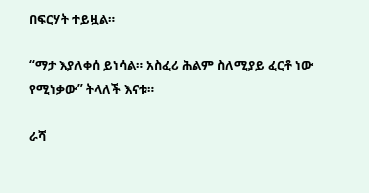በፍርሃት ተይዟል።

“ማታ እያለቀሰ ይነሳል። አስፈሪ ሕልም ስለሚያይ ፈርቶ ነው የሚነቃው” ትላለች እናቱ።

ራሻ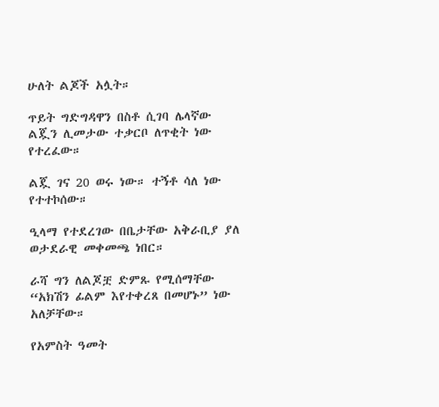ሁለት ልጆች አሏት።

ጥይት ግድግዳዋን በስቶ ሲገባ ሌላኛው ልጇን ሊመታው ተቃርቦ ለጥቂት ነው የተረፈው።

ልጇ ገና 20 ወሩ ነው። ተኝቶ ሳለ ነው የተተኮሰው።

ዒላማ የተደረገው በቤታቸው አቅራቢያ ያለ ወታደራዊ መቀመጫ ነበር።

ራሻ ግን ለልጆቿ ድምጹ የሚሰማቸው “አክሽን ፊልም እየተቀረጸ በመሆኑ” ነው አለቻቸው።

የአምስት ዓመት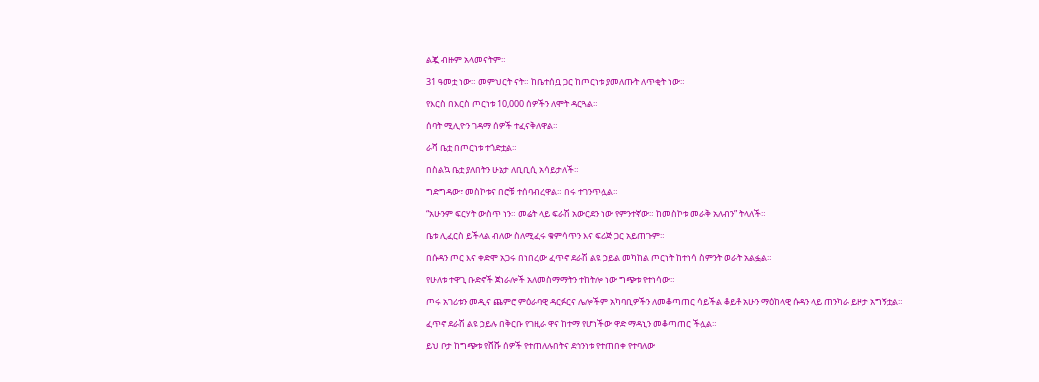ልጇ ብዙም አላመናትም።

31 ዓመቷ ነው። መምህርት ናት። ከቤተሰቧ ጋር ከጦርነቱ ያመለጡት ለጥቂት ነው።

የእርስ በእርስ ጦርነቱ 10,000 ሰዎችን ለሞት ዳርጓል።

ሰባት ሚሊዮን ገዳማ ሰዎች ተፈናቅለዋል።

ራሻ ቤቷ በጦርነቱ ተጎድቷል።

በስልኳ ቤቷ ያለበትን ሁኔታ ለቢቢሲ አሳይታለች።

ግድግዳው፣ መስኮቱና በሮቹ ተሰባብረዋል። በሩ ተገንጥሏል።

“አሁንም ፍርሃት ውስጥ ነን። መሬት ላይ ፍራሽ አውርደን ነው የምንተኛው። ከመስኮቱ መራቅ አለብን” ትላለች።

ቤቱ ሊፈርስ ይችላል ብለው ስለሚፈሩ ቁምሳጥን እና ፍሪጅ ጋር አይጠጉም።

በሱዳን ጦር እና ቀድሞ አጋሩ በነበረው ፈጥኖ ደራሽ ልዩ ኃይል መካከል ጦርነት ከተነሳ ስምንት ወራት አልፏል።

የሁለቱ ተዋጊ ቡድኖች ጀነራሎች አለመስማማትን ተከትሎ ነው ግጭቱ የተነሳው።

ጦሩ አገሪቱን መዲና ጨምሮ ምዕራባዊ ዳርፉርና ሌሎችም አካባቢዎችን ለመቆጣጠር ሳይችል ቆይቶ አሁን ማዕከላዊ ሱዳን ላይ ጠንካራ ይዞታ አግኝቷል።

ፈጥኖ ደራሽ ልዩ ኃይሉ በቅርቡ የገዚራ ዋና ከተማ የሆነችው ዋድ ማዳኒን መቆጣጠር ችሏል።

ይህ ቦታ ከግጭቱ የሸሹ ሰዎች የተጠለሉበትና ደኅንነቱ የተጠበቀ የተባለው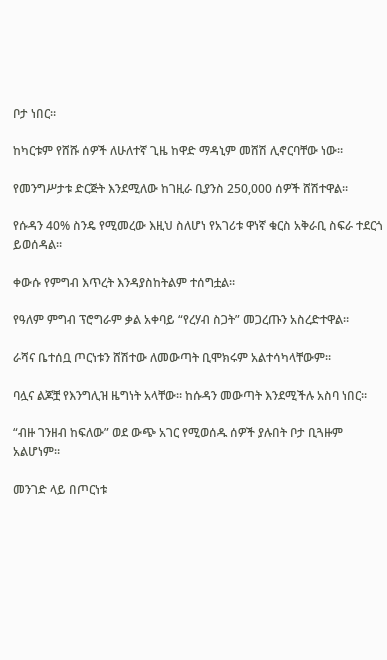ቦታ ነበር።

ከካርቱም የሸሹ ሰዎች ለሁለተኛ ጊዜ ከዋድ ማዳኒም መሸሽ ሊኖርባቸው ነው።

የመንግሥታቱ ድርጅት እንደሚለው ከገዚራ ቢያንስ 250,000 ሰዎች ሸሽተዋል።

የሱዳን 40% ስንዴ የሚመረው እዚህ ስለሆነ የአገሪቱ ዋነኛ ቁርስ አቅራቢ ስፍራ ተደርጎ ይወሰዳል።

ቀውሱ የምግብ እጥረት እንዳያስከትልም ተሰግቷል።

የዓለም ምግብ ፕሮግራም ቃል አቀባይ “የረሃብ ስጋት” መጋረጡን አስረድተዋል።

ራሻና ቤተሰቧ ጦርነቱን ሸሽተው ለመውጣት ቢሞክሩም አልተሳካላቸውም።

ባሏና ልጆቿ የእንግሊዝ ዜግነት አላቸው። ከሱዳን መውጣት እንደሚችሉ አስባ ነበር።

“ብዙ ገንዘብ ከፍለው” ወደ ውጭ አገር የሚወሰዱ ሰዎች ያሉበት ቦታ ቢጓዙም አልሆነም።

መንገድ ላይ በጦርነቱ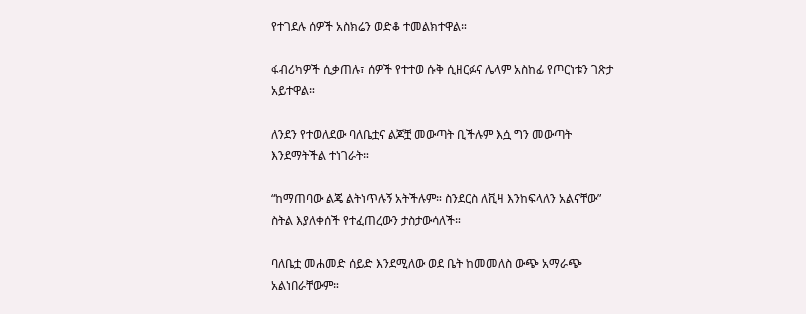የተገደሉ ሰዎች አስክሬን ወድቆ ተመልክተዋል።

ፋብሪካዎች ሲቃጠሉ፣ ሰዎች የተተወ ሱቅ ሲዘርፉና ሌላም አስከፊ የጦርነቱን ገጽታ አይተዋል።

ለንደን የተወለደው ባለቤቷና ልጆቿ መውጣት ቢችሉም እሷ ግን መውጣት እንደማትችል ተነገራት።

“ከማጠባው ልጄ ልትነጥሉኝ አትችሉም። ስንደርስ ለቪዛ እንከፍላለን አልናቸው” ስትል እያለቀሰች የተፈጠረውን ታስታውሳለች።

ባለቤቷ መሐመድ ሰይድ እንደሚለው ወደ ቤት ከመመለስ ውጭ አማራጭ አልነበራቸውም።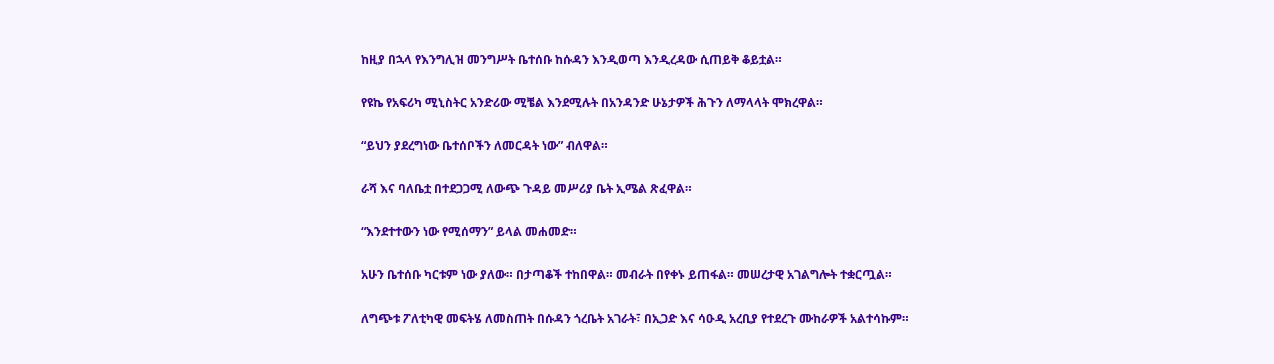ከዚያ በኋላ የእንግሊዝ መንግሥት ቤተሰቡ ከሱዳን እንዲወጣ እንዲረዳው ሲጠይቅ ቆይቷል።

የዩኬ የአፍሪካ ሚኒስትር አንድሪው ሚቼል እንደሚሉት በአንዳንድ ሁኔታዎች ሕጉን ለማላላት ሞክረዋል።

“ይህን ያደረግነው ቤተሰቦችን ለመርዳት ነው” ብለዋል።

ራሻ እና ባለቤቷ በተደጋጋሚ ለውጭ ጉዳይ መሥሪያ ቤት ኢሜል ጽፈዋል።

“እንደተተውን ነው የሚሰማን” ይላል መሐመድ።

አሁን ቤተሰቡ ካርቱም ነው ያለው። በታጣቆች ተከበዋል። መብራት በየቀኑ ይጠፋል። መሠረታዊ አገልግሎት ተቋርጧል።

ለግጭቱ ፖለቲካዊ መፍትሄ ለመስጠት በሱዳን ጎረቤት አገራት፣ በኢጋድ እና ሳዑዲ አረቢያ የተደረጉ ሙከራዎች አልተሳኩም።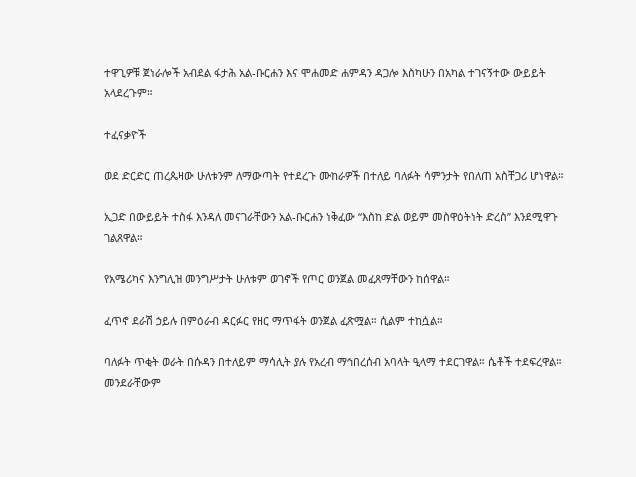ተዋጊዎቹ ጀነራሎች አብደል ፋታሕ አል-ቡርሐን እና ሞሐመድ ሐምዳን ዳጋሎ እስካሁን በአካል ተገናኝተው ውይይት አላደረጉም።

ተፈናቃዮች

ወደ ድርድር ጠረጴዛው ሁለቱንም ለማውጣት የተደረጉ ሙከራዎች በተለይ ባለፉት ሳምንታት የበለጠ አስቸጋሪ ሆነዋል።

ኢጋድ በውይይት ተስፋ እንዳለ መናገራቸውን አል-ቡርሐን ነቅፈው “እስከ ድል ወይም መስዋዕትነት ድረስ” እንደሚዋጉ ገልጸዋል።

የአሜሪካና እንግሊዝ መንግሥታት ሁለቱም ወገኖች የጦር ወንጀል መፈጸማቸውን ከሰዋል።

ፈጥኖ ደራሽ ኃይሉ በምዕራብ ዳርፉር የዘር ማጥፋት ወንጀል ፈጽሟል። ሲልም ተከሷል።

ባለፉት ጥቂት ወራት በሱዳን በተለይም ማሳሊት ያሉ የአረብ ማኅበረሰብ አባላት ዒላማ ተደርገዋል። ሴቶች ተደፍረዋል። መንደራቸውም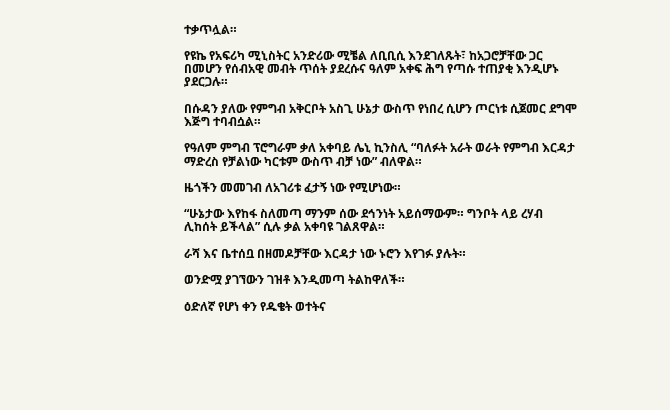ተቃጥሏል።

የዩኬ የአፍሪካ ሚኒስትር አንድሪው ሚቼል ለቢቢሲ እንደገለጹት፣ ከአጋሮቻቸው ጋር በመሆን የሰብአዊ መብት ጥሰት ያደረሱና ዓለም አቀፍ ሕግ የጣሱ ተጠያቂ እንዲሆኑ ያደርጋሉ።

በሱዳን ያለው የምግብ አቅርቦት አስጊ ሁኔታ ውስጥ የነበረ ሲሆን ጦርነቱ ሲጀመር ደግሞ እጅግ ተባብሷል።

የዓለም ምግብ ፕሮግራም ቃለ አቀባይ ሌኒ ኪንስሊ “ባለፉት አራት ወራት የምግብ እርዳታ ማድረስ የቻልነው ካርቱም ውስጥ ብቻ ነው” ብለዋል።

ዜጎችን መመገብ ለአገሪቱ ፈታኝ ነው የሚሆነው።

“ሁኔታው እየከፋ ስለመጣ ማንም ሰው ደኅንነት አይሰማውም። ግንቦት ላይ ረሃብ ሊከሰት ይችላል” ሲሉ ቃል አቀባዩ ገልጸዋል።

ራሻ እና ቤተሰቧ በዘመዶቻቸው እርዳታ ነው ኑሮን እየገፉ ያሉት።

ወንድሟ ያገኘውን ገዝቶ እንዲመጣ ትልከዋለች።

ዕድለኛ የሆነ ቀን የዱቄት ወተትና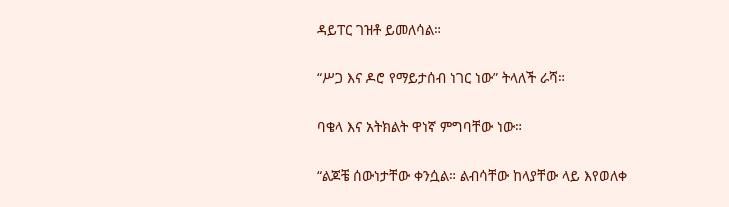ዳይፐር ገዝቶ ይመለሳል።

“ሥጋ እና ዶሮ የማይታሰብ ነገር ነው” ትላለች ራሻ።

ባቄላ እና አትክልት ዋነኛ ምግባቸው ነው።

“ልጆቼ ሰውነታቸው ቀንሷል። ልብሳቸው ከላያቸው ላይ እየወለቀ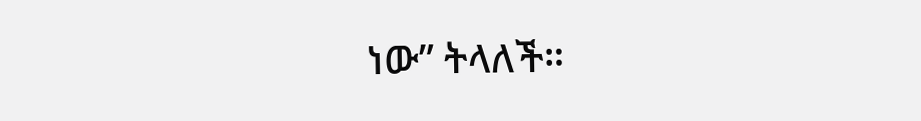ነው” ትላለች።